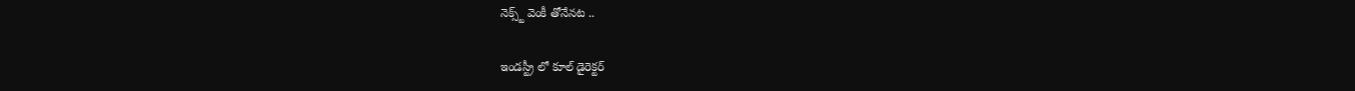నెక్స్ట్ వెంకీ తోనేనట ..

ఇండస్ట్రీ లో కూల్ డైరెక్టర్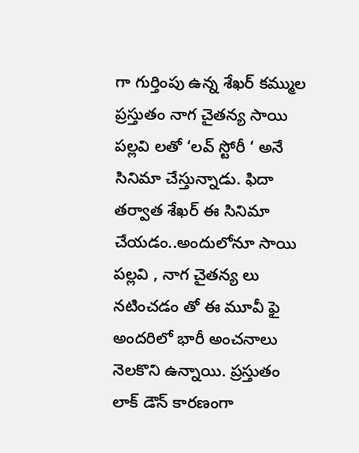గా గుర్తింపు ఉన్న శేఖర్ కమ్ముల ప్రస్తుతం నాగ చైతన్య సాయి పల్లవి లతో ‘లవ్ స్టోరీ ‘ అనే సినిమా చేస్తున్నాడు. ఫిదా తర్వాత శేఖర్ ఈ సినిమా చేయడం..అందులోనూ సాయి పల్లవి , నాగ చైతన్య లు నటించడం తో ఈ మూవీ ఫై అందరిలో భారీ అంచనాలు నెలకొని ఉన్నాయి. ప్రస్తుతం లాక్ డౌన్ కారణంగా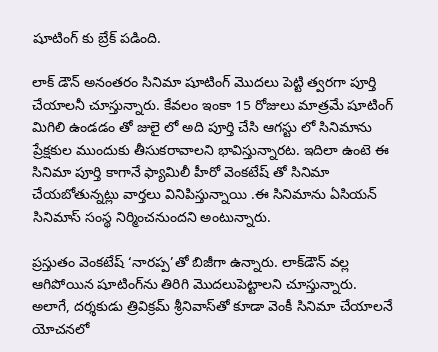షూటింగ్ కు బ్రేక్ పడింది.

లాక్ డౌన్ అనంతరం సినిమా షూటింగ్ మొదలు పెట్టి త్వరగా పూర్తి చేయాలనీ చూస్తున్నారు. కేవలం ఇంకా 15 రోజులు మాత్రమే షూటింగ్ మిగిలి ఉండడం తో జులై లో అది పూర్తి చేసి ఆగస్టు లో సినిమాను ప్రేక్షకుల ముందుకు తీసుకరావాలని భావిస్తున్నారట. ఇదిలా ఉంటె ఈ సినిమా పూర్తి కాగానే ఫ్యామిలీ హీరో వెంకటేష్ తో సినిమా చేయబోతున్నట్లు వార్తలు వినిపిస్తున్నాయి .ఈ సినిమాను ఏసియన్ సినిమాస్ సంస్థ నిర్మించనుందని అంటున్నారు.

ప్రస్తుతం వెంకటేష్ ‘నారప్ప’తో బిజీగా ఉన్నారు. లాక్‌డౌన్ వల్ల ఆగిపోయిన షూటింగ్‌ను తిరిగి మొదలుపెట్టాలని చూస్తున్నారు. అలాగే, దర్శకుడు త్రివిక్రమ్ శ్రీనివాస్‌తో కూడా వెంకీ సినిమా చేయాలనే యోచనలో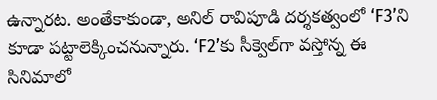ఉన్నారట. అంతేకాకుండా, అనిల్ రావిపూడి దర్శకత్వంలో ‘F3’ని కూడా పట్టాలెక్కించనున్నారు. ‘F2’కు సీక్వెల్‌గా వస్తోన్న ఈ సినిమాలో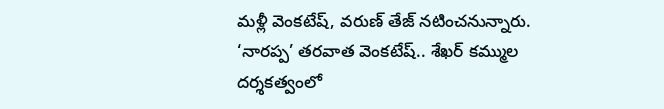మళ్లీ వెంకటేష్, వరుణ్ తేజ్ నటించనున్నారు. ‘నారప్ప’ తరవాత వెంకటేష్.. శేఖర్ కమ్ముల దర్శకత్వంలో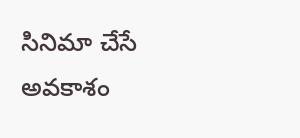సినిమా చేసే అవకాశం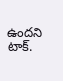ఉందని టాక్.